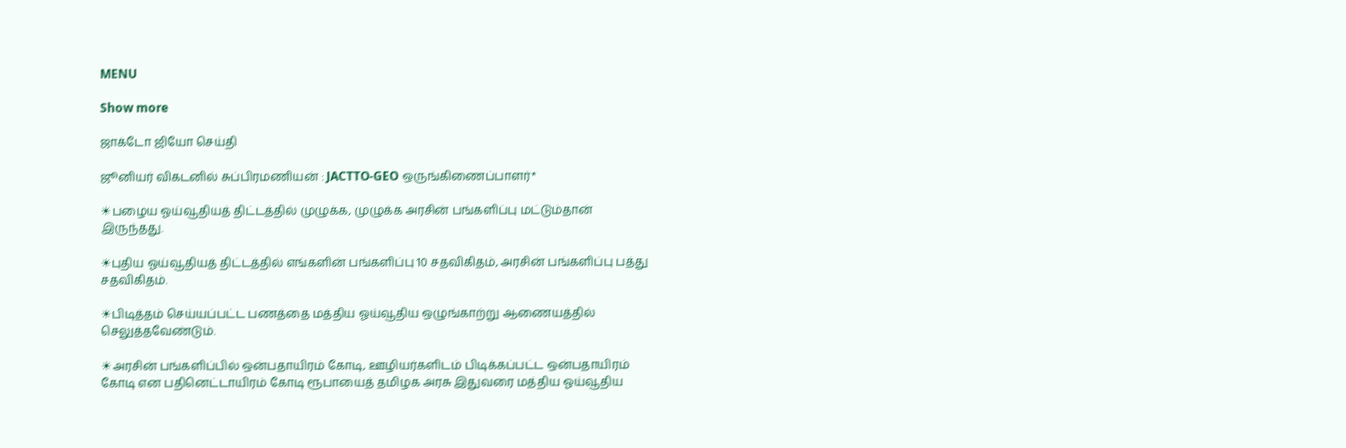MENU

Show more

ஜாக்டோ ஜியோ செய்தி

ஜூனியர் விகடனில் சுப்பிரமணியன் : JACTTO-GEO ஒருங்கிணைப்பாளர்*

☀பழைய ஓய்வூதியத் திட்டத்தில் முழுக்க, முழுக்க அரசின் பங்களிப்பு மட்டும்தான் இருந்தது.

☀புதிய ஓய்வூதியத் திட்டத்தில் எங்களின் பங்களிப்பு 10 சதவிகிதம், அரசின் பங்களிப்பு பத்து சதவிகிதம்.

☀பிடித்தம் செய்யப்பட்ட பணத்தை மத்திய ஓய்வூதிய ஒழுங்காற்று ஆணையத்தில் செலுத்தவேண்டும்.

☀அரசின் பங்களிப்பில் ஒன்பதாயிரம் கோடி, ஊழியர்களிடம் பிடிக்கப்பட்ட ஒன்பதாயிரம் கோடி என பதினெட்டாயிரம் கோடி ரூபாயைத் தமிழக அரசு இதுவரை மத்திய ஓய்வூதிய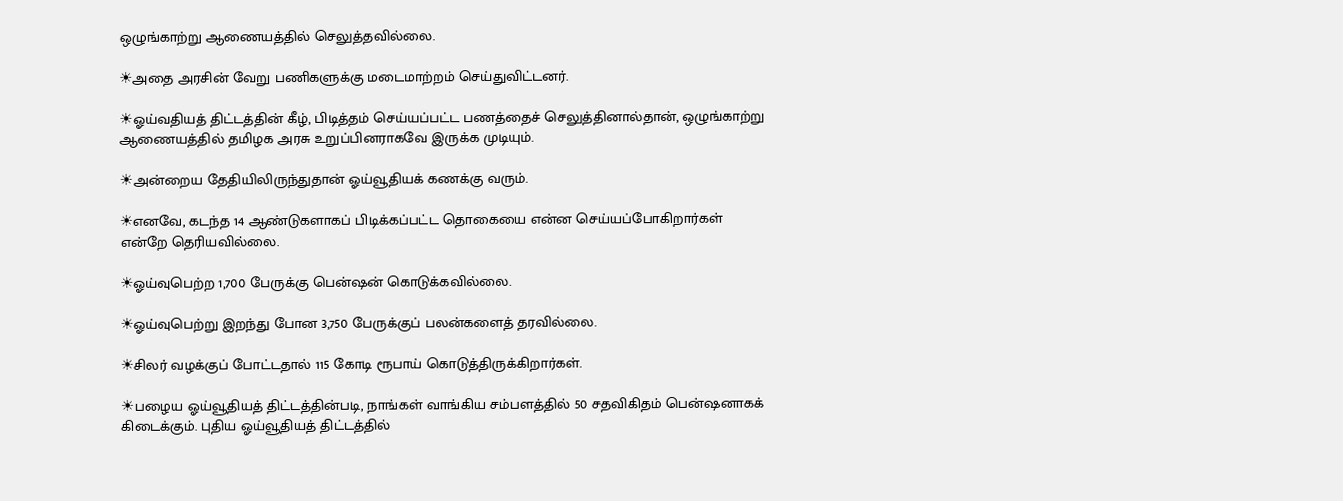ஒழுங்காற்று ஆணையத்தில் செலுத்தவில்லை.

☀அதை அரசின் வேறு பணிகளுக்கு மடைமாற்றம் செய்துவிட்டனர்.

☀ஓய்வதியத் திட்டத்தின் கீழ், பிடித்தம் செய்யப்பட்ட பணத்தைச் செலுத்தினால்தான், ஒழுங்காற்று ஆணையத்தில் தமிழக அரசு உறுப்பினராகவே இருக்க முடியும்.

☀அன்றைய தேதியிலிருந்துதான் ஓய்வூதியக் கணக்கு வரும்.

☀எனவே, கடந்த 14 ஆண்டுகளாகப் பிடிக்கப்பட்ட தொகையை என்ன செய்யப்போகிறார்கள் என்றே தெரியவில்லை.

☀ஓய்வுபெற்ற 1,700 பேருக்கு பென்ஷன் கொடுக்கவில்லை.

☀ஓய்வுபெற்று இறந்து போன 3,750 பேருக்குப் பலன்களைத் தரவில்லை.

☀சிலர் வழக்குப் போட்டதால் 115 கோடி ரூபாய் கொடுத்திருக்கிறார்கள்.

☀பழைய ஓய்வூதியத் திட்டத்தின்படி, நாங்கள் வாங்கிய சம்பளத்தில் 50 சதவிகிதம் பென்ஷனாகக் கிடைக்கும். புதிய ஓய்வூதியத் திட்டத்தில்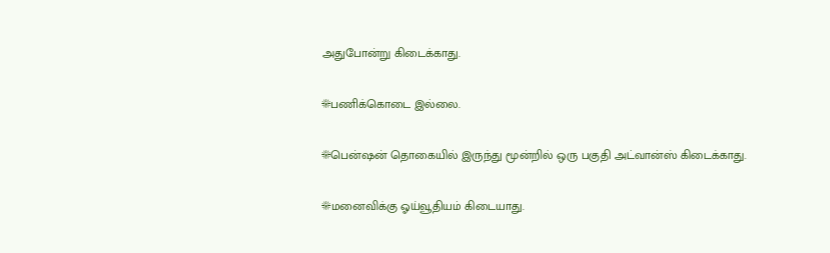அதுபோன்று கிடைக்காது.

☀பணிக்கொடை இல்லை.

☀பென்ஷன் தொகையில் இருந்து மூன்றில் ஒரு பகுதி அட்வான்ஸ் கிடைக்காது.

☀மனைவிக்கு ஓய்வூதியம் கிடையாது.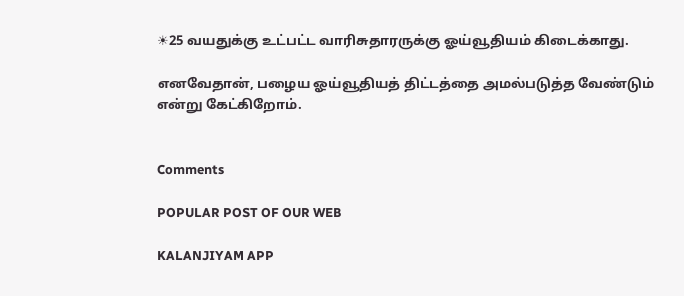☀25 வயதுக்கு உட்பட்ட வாரிசுதாரருக்கு ஓய்வூதியம் கிடைக்காது.

எனவேதான், பழைய ஓய்வூதியத் திட்டத்தை அமல்படுத்த வேண்டும் என்று கேட்கிறோம்.


Comments

POPULAR POST OF OUR WEB

KALANJIYAM APP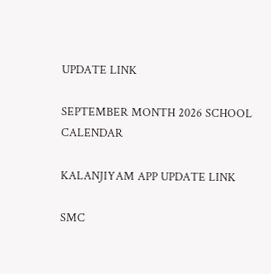UPDATE LINK

SEPTEMBER MONTH 2026 SCHOOL CALENDAR

KALANJIYAM APP UPDATE LINK

SMC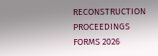RECONSTRUCTION PROCEEDINGS FORMS 2026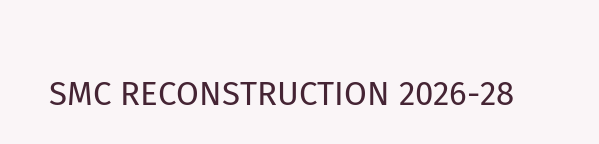SMC RECONSTRUCTION 2026-28